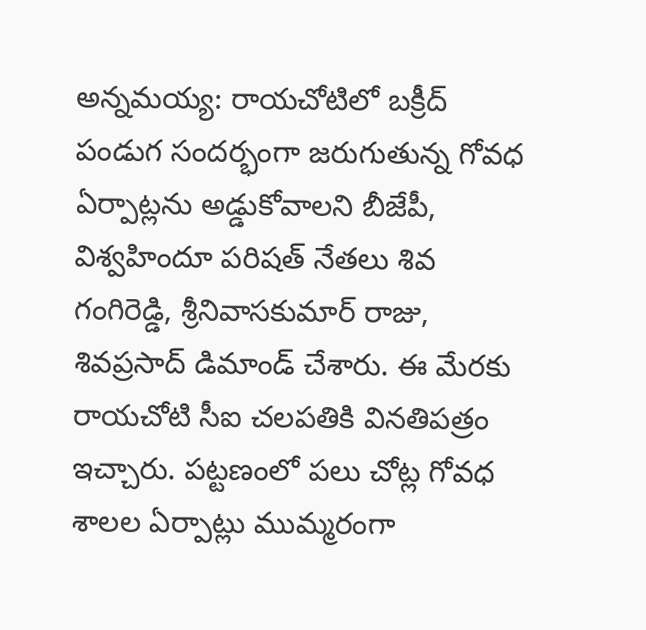అన్నమయ్య: రాయచోటిలో బక్రీద్ పండుగ సందర్భంగా జరుగుతున్న గోవధ ఏర్పాట్లను అడ్డుకోవాలని బీజేపీ, విశ్వహిందూ పరిషత్ నేతలు శివ గంగిరెడ్డి, శ్రీనివాసకుమార్ రాజు, శివప్రసాద్ డిమాండ్ చేశారు. ఈ మేరకు రాయచోటి సీఐ చలపతికి వినతిపత్రం ఇచ్చారు. పట్టణంలో పలు చోట్ల గోవధ శాలల ఏర్పాట్లు ముమ్మరంగా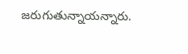జరుగుతున్నాయన్నారు.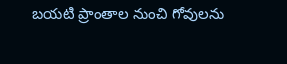బయటి ప్రాంతాల నుంచి గోవులను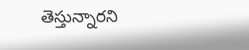తెస్తున్నారని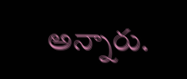అన్నారు.